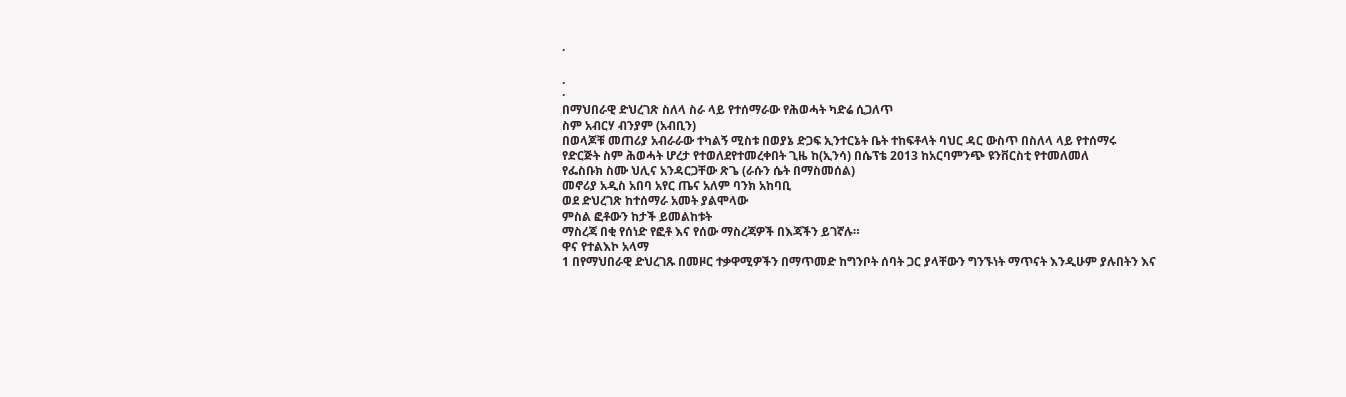·

.
·
በማህበራዊ ድህረገጽ ስለላ ስራ ላይ የተሰማራው የሕወሓት ካድሬ ሲጋለጥ
ስም አብርሃ ብንያም (አብቢን)
በወላጆቹ መጠሪያ አብራራው ተካልኝ ሚስቱ በወያኔ ድጋፍ ኢንተርኔት ቤት ተከፍቶላት ባህር ዳር ውስጥ በስለላ ላይ የተሰማሩ
የድርጅት ስም ሕወሓት ሆረታ የተወለደየተመረቀበት ጊዜ ከ(ኢንሳ) በሴፕቴ 2013 ከአርባምንጭ ዩንቨርስቲ የተመለመለ
የፌስቡክ ስሙ ህሊና አንዳርጋቸው ጽጌ (ራሱን ሴት በማስመሰል)
መኖሪያ አዲስ አበባ አየር ጤና አለም ባንክ አከባቢ
ወደ ድህረገጽ ከተሰማራ አመት ያልሞላው
ምስል ፎቶውን ከታች ይመልከቱት
ማስረጃ በቂ የሰነድ የፎቶ እና የሰው ማስረጃዎች በእጃችን ይገኛሉ።
ዋና የተልእኮ አላማ
1 በየማህበራዊ ድህረገጹ በመዞር ተቃዋሚዎችን በማጥመድ ከግንቦት ሰባት ጋር ያላቸውን ግንኙነት ማጥናት እንዲሁም ያሉበትን እና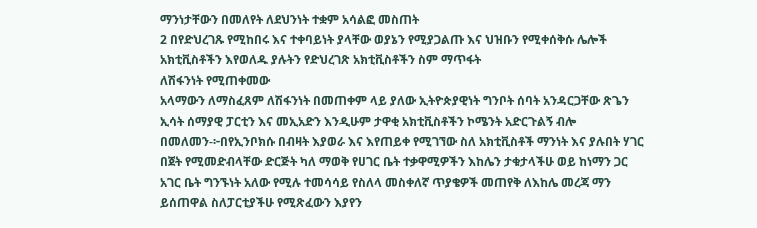ማንነታቸውን በመለየት ለደህንነት ተቋም አሳልፎ መስጠት
2 በየድህረገጹ የሚከበሩ እና ተቀባይነት ያላቸው ወያኔን የሚያጋልጡ እና ህዝቡን የሚቀሰቅሱ ሌሎች አክቲቪስቶችን እየወለዱ ያሉትን የድህረገጽ አክቲቪስቶችን ስም ማጥፋት
ለሽፋንነት የሚጠቀመው
አላማውን ለማስፈጸም ለሽፋንነት በመጠቀም ላይ ያለው ኢትዮጵያዊነት ግንቦት ሰባት አንዳርጋቸው ጽጌን ኢሳት ሰማያዊ ፓርቲን እና መኢአድን እንዲሁም ታዋቂ አክቲቪስቶችን ኮሜንት አድርጉልኝ ብሎ በመለመን-፦በየኢንቦክሱ በብዛት እያወራ እና እየጠይቀ የሚገኘው ስለ አክቲቪስቶች ማንነት እና ያሉበት ሃገር በጀት የሚመድብላቸው ድርጅት ካለ ማወቅ የሀገር ቤት ተቃዋሚዎችን እከሌን ታቁታላችሁ ወይ ከነማን ጋር አገር ቤት ግንኙነት አለው የሚሉ ተመሳሳይ የስለላ መስቀለኛ ጥያቄዎች መጠየቅ ለእከሌ መረጃ ማን ይሰጠዋል ስለፓርቲያችሁ የሚጽፈውን እያየን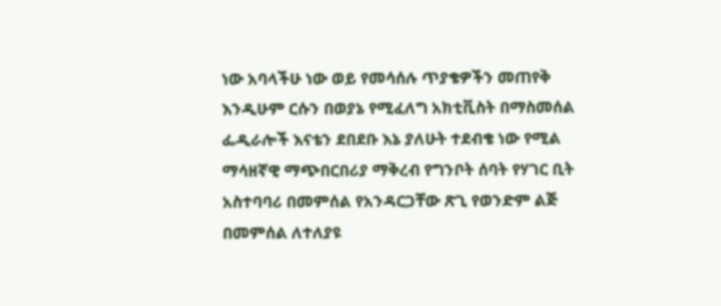ነው አባላችሁ ነው ወይ የመሳሰሉ ጥያቄዎችን መጠየቅ እንዲሁም ርሱን በወያኔ የሚፈለግ አክቲቪስት በማስመሰል ፌዲራሎች እናቴን ደበደቡ እኔ ያለሁት ተደብቄ ነው የሚል ማሳዘኛዊ ማጭበርበሪያ ማቅረብ የግንቦት ሰባት የሃገር ቢት አስተባባሪ በመምሰል የአንዳርጋቸው ጽጊ የወንድም ልጅ በመምሰል ለተለያዩ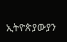ኢትዮጵያውያን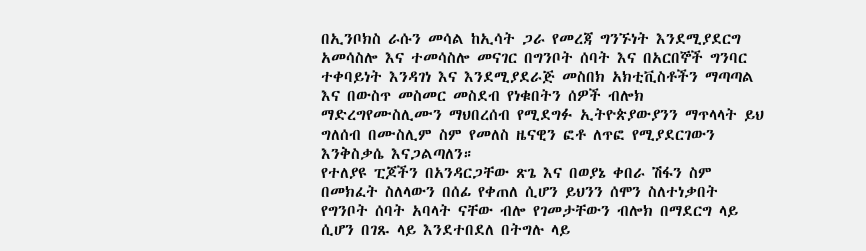በኢንቦክስ ራሱን መሳል ከኢሳት ጋራ የመረጃ ግንኙነት እንደሚያደርግ አመሳስሎ እና ተመሳስሎ መናገር በግንቦት ሰባት እና በአርበኞች ግንባር ተቀባይነት እንዳገነ እና እንደሚያደራጅ መስበክ አክቲቪስቶችን ማጣጣል እና በውስጥ መስመር መስደብ የነቁበትን ሰዎች ብሎክ ማድረግየሙስሊሙን ማህበረሰብ የሚደግፉ ኢትዮጵያውያንን ማጥላላት ይህ ግለሰብ በሙስሊም ስም የመለስ ዜናዊን ፎቶ ለጥፎ የሚያደርገውን እንቅስቃሴ እናጋልጣለን።
የተለያዩ ፒጆችን በአንዳርጋቸው ጽጌ እና በወያኔ ቀበራ ሽፋን ስም በመክፈት ስለላውን በሰፊ የቀጠለ ሲሆን ይህንን ሰሞን ስለተነቃበት የግንቦት ሰባት አባላት ናቸው ብሎ የገመታቸውን ብሎክ በማደርግ ላይ ሲሆን በገጹ ላይ እንደተበደለ በትግሉ ላይ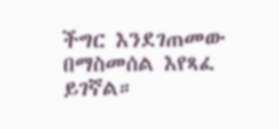ችግር እንደገጠመው በማስመሰል እየጻፈ ይገኛል።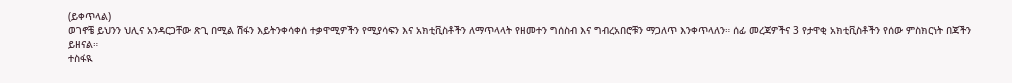(ይቀጥላል)
ወገኖቼ ይህንን ህሊና አንዳርጋቸው ጽጊ በሚል ሽፋን እይትንቀሳቀሰ ተቃዋሚዎችን የሚያሳፍን እና አክቲቪስቶችን ለማጥላላት የዘመተን ግሰስብ እና ግብረአበሮቹን ማጋለጥ እንቀጥላለን። ሰፊ መረጃዎችና 3 የታዋቂ አክቲቪስቶችን የሰው ምስክርነት በጃችን ይዘናል።
ተስፋዪ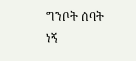ግንቦት ሰባት ነኝ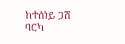ከተሰነይ ጋሽ ባርካ